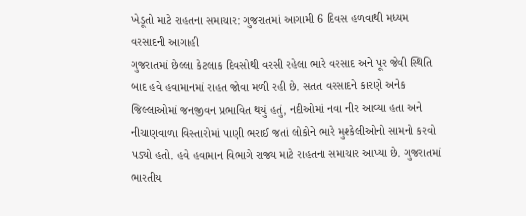ખેડૂતો માટે રાહતના સમાચાર: ગુજરાતમાં આગામી 6 દિવસ હળવાથી મધ્યમ વરસાદની આગાહી
ગુજરાતમાં છેલ્લા કેટલાક દિવસોથી વરસી રહેલા ભારે વરસાદ અને પૂર જેવી સ્થિતિ બાદ હવે હવામાનમાં રાહત જોવા મળી રહી છે. સતત વરસાદને કારણે અનેક જિલ્લાઓમાં જનજીવન પ્રભાવિત થયું હતું, નદીઓમાં નવા નીર આવ્યા હતા અને નીચાણવાળા વિસ્તારોમાં પાણી ભરાઈ જતાં લોકોને ભારે મુશ્કેલીઓનો સામનો કરવો પડ્યો હતો. હવે હવામાન વિભાગે રાજ્ય માટે રાહતના સમાચાર આપ્યા છે. ગુજરાતમાં ભારતીય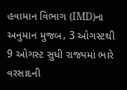હવામાન વિભાગ (IMD)ના અનુમાન મુજબ, 3 ઓગસ્ટથી 9 ઓગસ્ટ સુધી રાજ્યમાં ભારે વરસાદની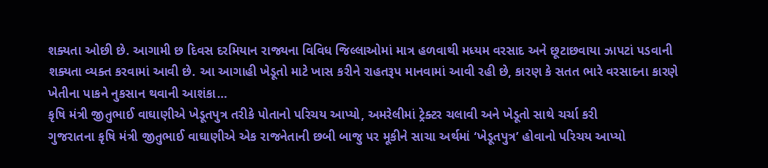શક્યતા ઓછી છે. આગામી છ દિવસ દરમિયાન રાજ્યના વિવિધ જિલ્લાઓમાં માત્ર હળવાથી મધ્યમ વરસાદ અને છૂટાછવાયા ઝાપટાં પડવાની શક્યતા વ્યક્ત કરવામાં આવી છે. આ આગાહી ખેડૂતો માટે ખાસ કરીને રાહતરૂપ માનવામાં આવી રહી છે, કારણ કે સતત ભારે વરસાદના કારણે ખેતીના પાકને નુકસાન થવાની આશંકા…
કૃષિ મંત્રી જીતુભાઈ વાઘાણીએ ખેડૂતપુત્ર તરીકે પોતાનો પરિચય આપ્યો, અમરેલીમાં ટ્રેક્ટર ચલાવી અને ખેડૂતો સાથે ચર્ચા કરી
ગુજરાતના કૃષિ મંત્રી જીતુભાઈ વાઘાણીએ એક રાજનેતાની છબી બાજુ પર મૂકીને સાચા અર્થમાં ‘ખેડૂતપુત્ર’ હોવાનો પરિચય આપ્યો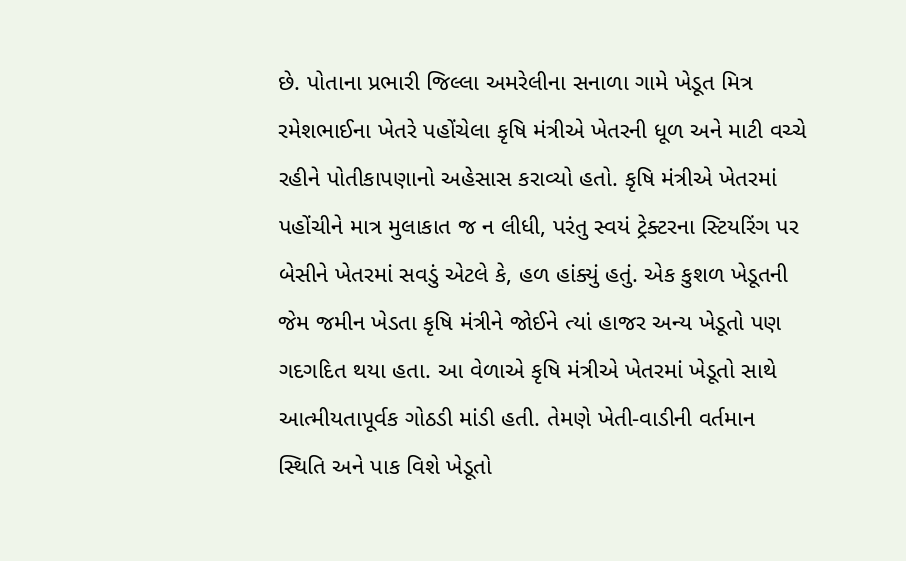છે. પોતાના પ્રભારી જિલ્લા અમરેલીના સનાળા ગામે ખેડૂત મિત્ર રમેશભાઈના ખેતરે પહોંચેલા કૃષિ મંત્રીએ ખેતરની ધૂળ અને માટી વચ્ચે રહીને પોતીકાપણાનો અહેસાસ કરાવ્યો હતો. કૃષિ મંત્રીએ ખેતરમાં પહોંચીને માત્ર મુલાકાત જ ન લીધી, પરંતુ સ્વયં ટ્રેક્ટરના સ્ટિયરિંગ પર બેસીને ખેતરમાં સવડું એટલે કે, હળ હાંક્યું હતું. એક કુશળ ખેડૂતની જેમ જમીન ખેડતા કૃષિ મંત્રીને જોઈને ત્યાં હાજર અન્ય ખેડૂતો પણ ગદગદિત થયા હતા. આ વેળાએ કૃષિ મંત્રીએ ખેતરમાં ખેડૂતો સાથે આત્મીયતાપૂર્વક ગોઠડી માંડી હતી. તેમણે ખેતી-વાડીની વર્તમાન સ્થિતિ અને પાક વિશે ખેડૂતો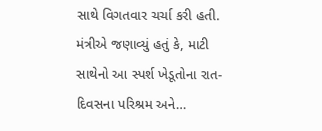સાથે વિગતવાર ચર્ચા કરી હતી. મંત્રીએ જણાવ્યું હતું કે, માટી સાથેનો આ સ્પર્શ ખેડૂતોના રાત-દિવસના પરિશ્રમ અને…